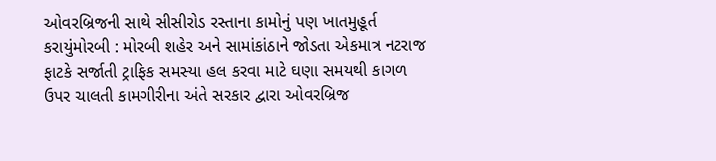ઓવરબ્રિજની સાથે સીસીરોડ રસ્તાના કામોનું પણ ખાતમુહૂર્ત કરાયુંમોરબી : મોરબી શહેર અને સામાંકાંઠાને જોડતા એકમાત્ર નટરાજ ફાટકે સર્જાતી ટ્રાફિક સમસ્યા હલ કરવા માટે ઘણા સમયથી કાગળ ઉપર ચાલતી કામગીરીના અંતે સરકાર દ્વારા ઓવરબ્રિજ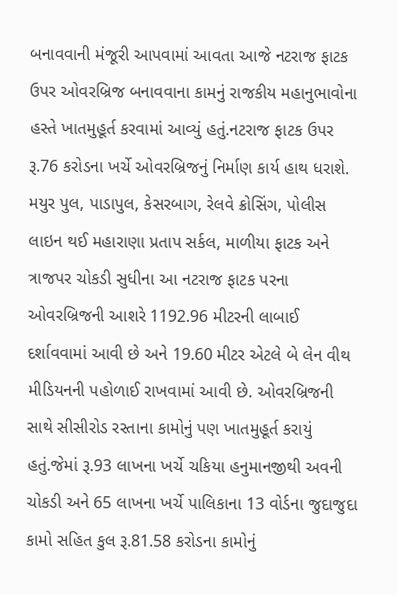બનાવવાની મંજૂરી આપવામાં આવતા આજે નટરાજ ફાટક ઉપર ઓવરબ્રિજ બનાવવાના કામનું રાજકીય મહાનુભાવોના હસ્તે ખાતમુહૂર્ત કરવામાં આવ્યું હતું.નટરાજ ફાટક ઉપર રૂ.76 કરોડના ખર્ચે ઓવરબ્રિજનું નિર્માણ કાર્ય હાથ ધરાશે. મયુર પુલ, પાડાપુલ, કેસરબાગ, રેલવે ક્રોસિંગ, પોલીસ લાઇન થઈ મહારાણા પ્રતાપ સર્કલ, માળીયા ફાટક અને ત્રાજપર ચોકડી સુધીના આ નટરાજ ફાટક પરના ઓવરબ્રિજની આશરે 1192.96 મીટરની લાબાઈ દર્શાવવામાં આવી છે અને 19.60 મીટર એટલે બે લેન વીથ મીડિયનની પહોળાઈ રાખવામાં આવી છે. ઓવરબ્રિજની સાથે સીસીરોડ રસ્તાના કામોનું પણ ખાતમુહૂર્ત કરાયું હતું.જેમાં રૂ.93 લાખના ખર્ચે ચકિયા હનુમાનજીથી અવની ચોકડી અને 65 લાખના ખર્ચે પાલિકાના 13 વોર્ડના જુદાજુદા કામો સહિત કુલ રૂ.81.58 કરોડના કામોનું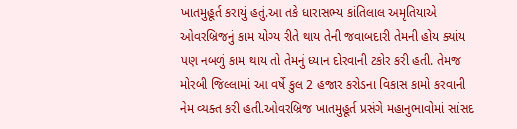ખાતમુહૂર્ત કરાયું હતું.આ તકે ધારાસભ્ય કાંતિલાલ અમૃતિયાએ ઓવરબ્રિજનું કામ યોગ્ય રીતે થાય તેની જવાબદારી તેમની હોય ક્યાંય પણ નબળું કામ થાય તો તેમનું ધ્યાન દોરવાની ટકોર કરી હતી. તેમજ મોરબી જિલ્લામાં આ વર્ષે કુલ 2 હજાર કરોડના વિકાસ કામો કરવાની નેમ વ્યક્ત કરી હતી.ઓવરબ્રિજ ખાતમુહૂર્ત પ્રસંગે મહાનુભાવોમાં સાંસદ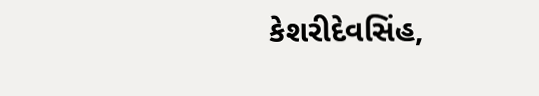કેશરીદેવસિંહ,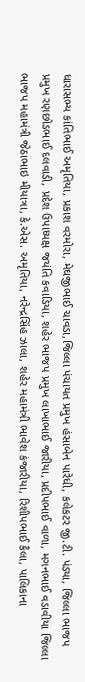ધારાસભ્ય કાંતિભાઈ અમૃતિયા, પ્રકાશ વરમોરા, મેઘજીભાઈ ચાવડા,જિલ્લા પંચાયત પ્રમુખ હંસાબેન પારેધી, કલેકટર જી.ટી. પંડ્યા, જિલ્લા ભાજપ પ્રમુખ રણછોડભાઈ દલવાડી, પ્રદેશ ઉપાધ્યક્ષ જયંતિ કવાડિયા, શહેર ભાજપ પ્રમુખ લાખાભાઈ જારીયા, પ્રદીપભાઈ વાળા, મગનભાઈ વડાવીયા જિલ્લા ભાજપ મહામંત્રી જેઠાભાઇ મીયાત્રા, કે.એસ. અમૃતિયા, નરેન્દ્રસિંહ ઝાલા, શહેર મહામંત્રી ભાવેશ કંજારીયા, રિશીપભાઈ કૈલા, પાલિકાના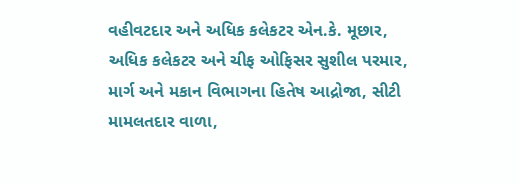વહીવટદાર અને અધિક કલેકટર એન.કે. મૂછાર, અધિક કલેકટર અને ચીફ ઓફિસર સુશીલ પરમાર, માર્ગ અને મકાન વિભાગના હિતેષ આદ્રોજા, સીટી મામલતદાર વાળા,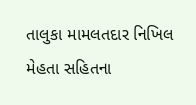તાલુકા મામલતદાર નિખિલ મેહતા સહિતના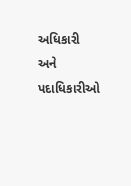અધિકારી અને પદાધિકારીઓ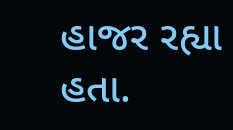હાજર રહ્યા હતા.